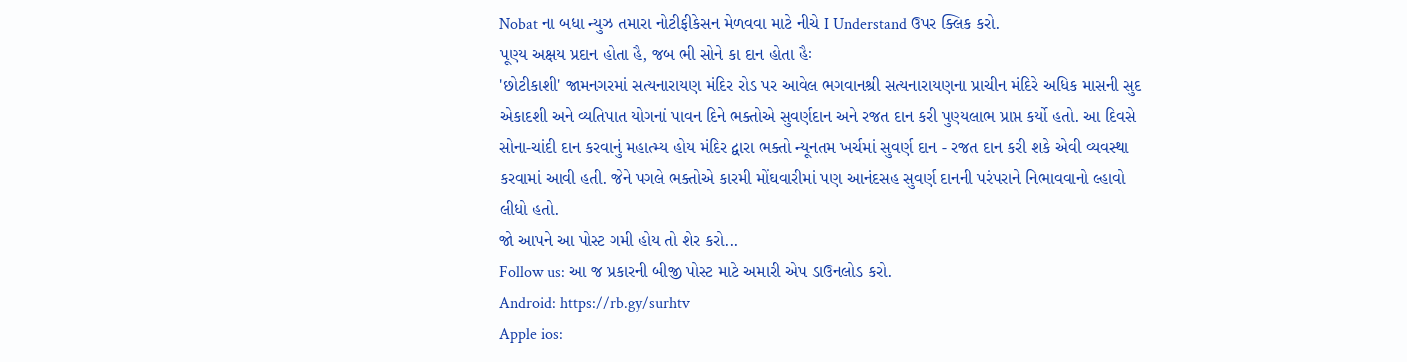Nobat ના બધા ન્યુઝ તમારા નોટીફીકેસન મેળવવા માટે નીચે I Understand ઉપર ક્લિક કરો.
પૂણ્ય અક્ષય પ્રદાન હોતા હૈ, જબ ભી સોને કા દાન હોતા હૈઃ
'છોટીકાશી' જામનગરમાં સત્યનારાયણ મંદિર રોડ પર આવેલ ભગવાનશ્રી સત્યનારાયણના પ્રાચીન મંદિરે અધિક માસની સુદ એકાદશી અને વ્યતિપાત યોગનાં પાવન દિને ભક્તોએ સુવર્ણદાન અને રજત દાન કરી પુણ્યલાભ પ્રાપ્ત કર્યો હતો. આ દિવસે સોના-ચાંદી દાન કરવાનું મહાત્મ્ય હોય મંદિર દ્વારા ભક્તો ન્યૂનતમ ખર્ચમાં સુવર્ણ દાન - રજત દાન કરી શકે એવી વ્યવસ્થા કરવામાં આવી હતી. જેને પગલે ભક્તોએ કારમી મોંઘવારીમાં પણ આનંદસહ સુવર્ણ દાનની પરંપરાને નિભાવવાનો લ્હાવો લીધો હતો.
જો આપને આ પોસ્ટ ગમી હોય તો શેર કરો...
Follow us: આ જ પ્રકારની બીજી પોસ્ટ માટે અમારી એપ ડાઉનલોડ કરો.
Android: https://rb.gy/surhtv
Apple ios: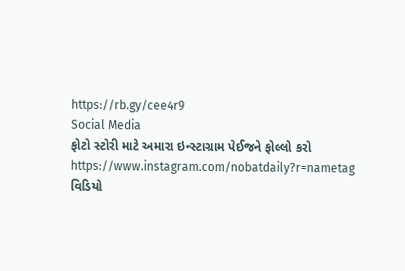https://rb.gy/cee4r9
Social Media
ફોટો સ્ટોરી માટે અમારા ઇન્સ્ટાગ્રામ પેઈજને ફોલ્લો કરો
https://www.instagram.com/nobatdaily?r=nametag
વિડિયો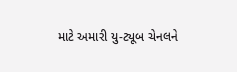માટે અમારી યુ-ટ્યૂબ ચેનલને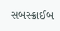સબસ્ક્રાઈબ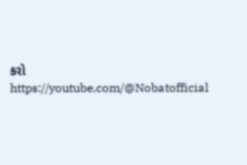કરો
https://youtube.com/@Nobatofficial